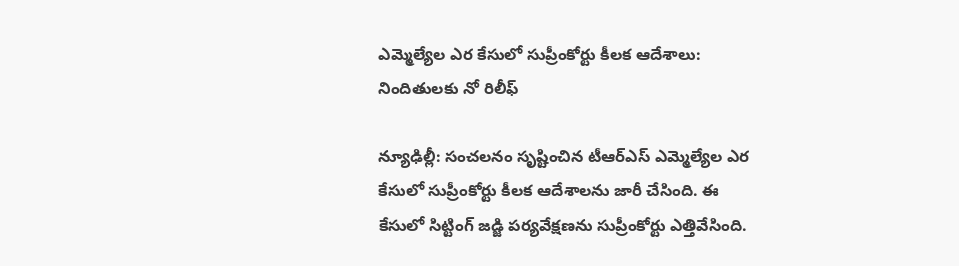ఎమ్మెల్యేల ఎర కేసులో సుప్రీంకోర్టు కీలక ఆదేశాలు: నిందితులకు నో రిలీఫ్

న్యూఢిల్లీ: సంచలనం సృష్టించిన టీఆర్ఎస్ ఎమ్మెల్యేల ఎర కేసులో సుప్రీంకోర్టు కీలక ఆదేశాలను జారీ చేసింది. ఈ కేసులో సిట్టింగ్ జడ్జి పర్యవేక్షణను సుప్రీంకోర్టు ఎత్తివేసింది.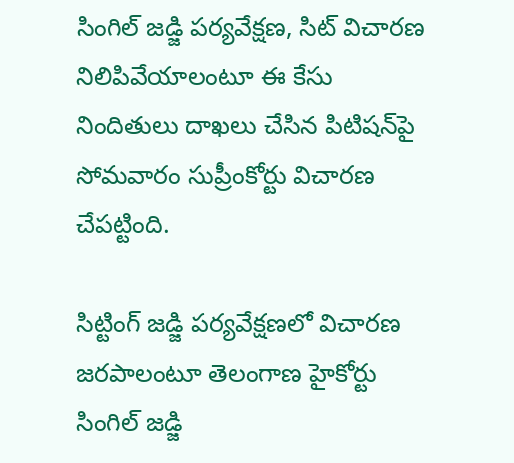సింగిల్ జడ్జి పర్యవేక్షణ, సిట్ విచారణ నిలిపివేయాలంటూ ఈ కేసు నిందితులు దాఖలు చేసిన పిటిషన్‌పై సోమవారం సుప్రీంకోర్టు విచారణ చేపట్టింది.

సిట్టింగ్ జడ్జి పర్యవేక్షణలో విచారణ జరపాలంటూ తెలంగాణ హైకోర్టు సింగిల్ జడ్జి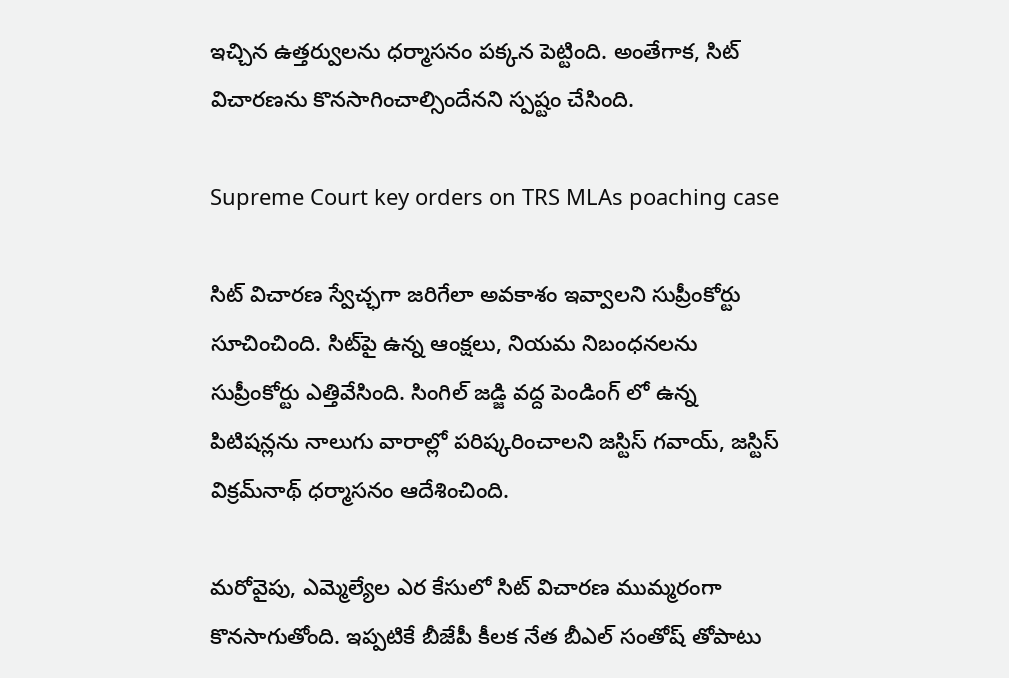ఇచ్చిన ఉత్తర్వులను ధర్మాసనం పక్కన పెట్టింది. అంతేగాక, సిట్ విచారణను కొనసాగించాల్సిందేనని స్పష్టం చేసింది.

Supreme Court key orders on TRS MLAs poaching case

సిట్ విచారణ స్వేచ్ఛగా జరిగేలా అవకాశం ఇవ్వాలని సుప్రీంకోర్టు సూచించింది. సిట్‌పై ఉన్న ఆంక్షలు, నియమ నిబంధనలను సుప్రీంకోర్టు ఎత్తివేసింది. సింగిల్ జడ్జి వద్ద పెండింగ్ లో ఉన్న పిటిషన్లను నాలుగు వారాల్లో పరిష్కరించాలని జస్టిస్ గవాయ్, జస్టిస్ విక్రమ్‌నాథ్ ధర్మాసనం ఆదేశించింది.

మరోవైపు, ఎమ్మెల్యేల ఎర కేసులో సిట్ విచారణ ముమ్మరంగా కొనసాగుతోంది. ఇప్పటికే బీజేపీ కీలక నేత బీఎల్ సంతోష్ తోపాటు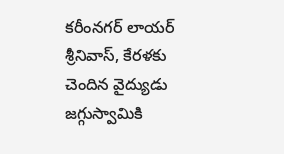కరీంనగర్ లాయర్ శ్రీనివాస్, కేరళకు చెందిన వైద్యుడు జగ్గుస్వామికి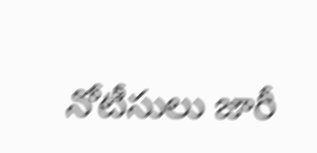నోటీసులు జారీ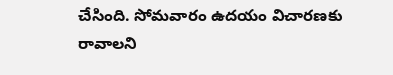చేసింది. సోమవారం ఉదయం విచారణకు రావాలని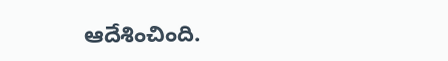ఆదేశించింది.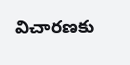విచారణకు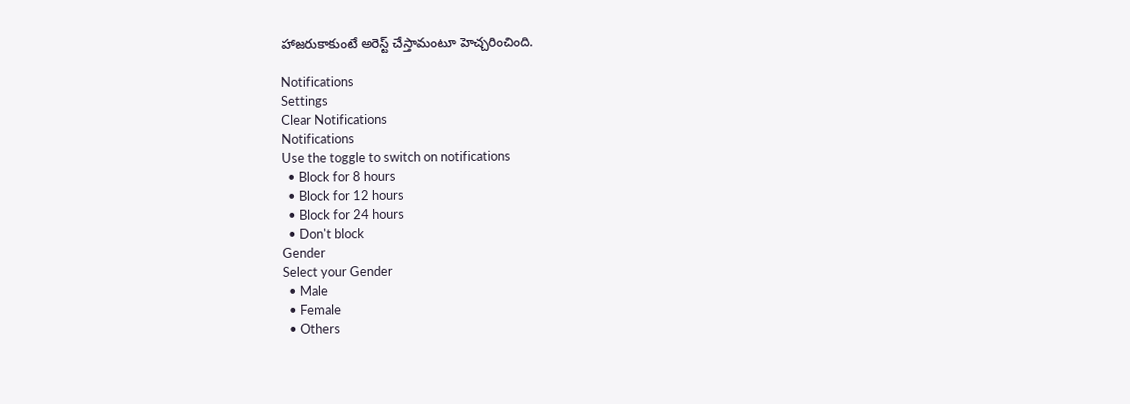హాజరుకాకుంటే అరెస్ట్ చేస్తామంటూ హెచ్చరించింది.

Notifications
Settings
Clear Notifications
Notifications
Use the toggle to switch on notifications
  • Block for 8 hours
  • Block for 12 hours
  • Block for 24 hours
  • Don't block
Gender
Select your Gender
  • Male
  • Female
  • Others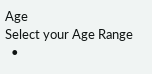Age
Select your Age Range
  •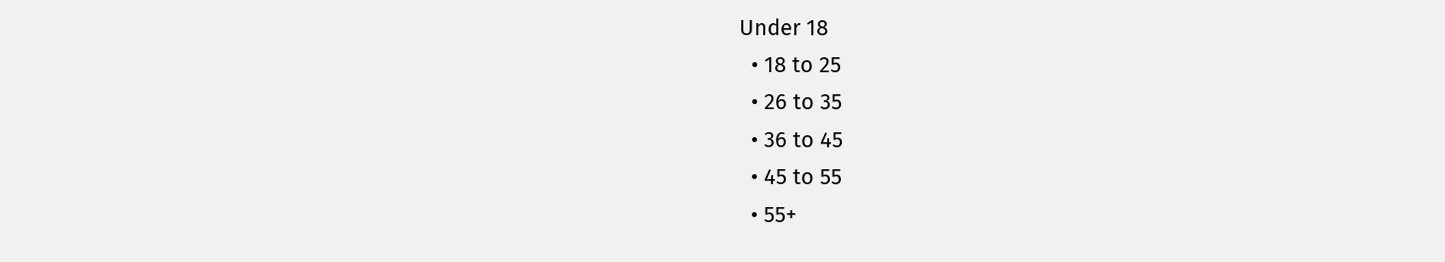Under 18
  • 18 to 25
  • 26 to 35
  • 36 to 45
  • 45 to 55
  • 55+